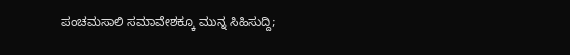ಪಂಚಮಸಾಲಿ ಸಮಾವೇಶಕ್ಕೂ ಮುನ್ನ ಸಿಹಿಸುದ್ದಿ;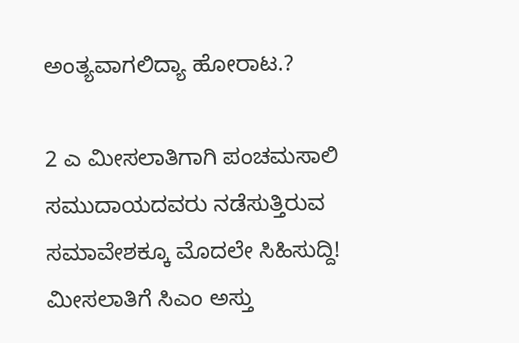ಅಂತ್ಯವಾಗಲಿದ್ಯಾ ಹೋರಾಟ.?

2 ಎ ಮೀಸಲಾತಿಗಾಗಿ ಪಂಚಮಸಾಲಿ ಸಮುದಾಯದವರು ನಡೆಸುತ್ತಿರುವ ಸಮಾವೇಶಕ್ಕೂ ಮೊದಲೇ ಸಿಹಿಸುದ್ದಿ! ಮೀಸಲಾತಿಗೆ ಸಿಎಂ ಅಸ್ತು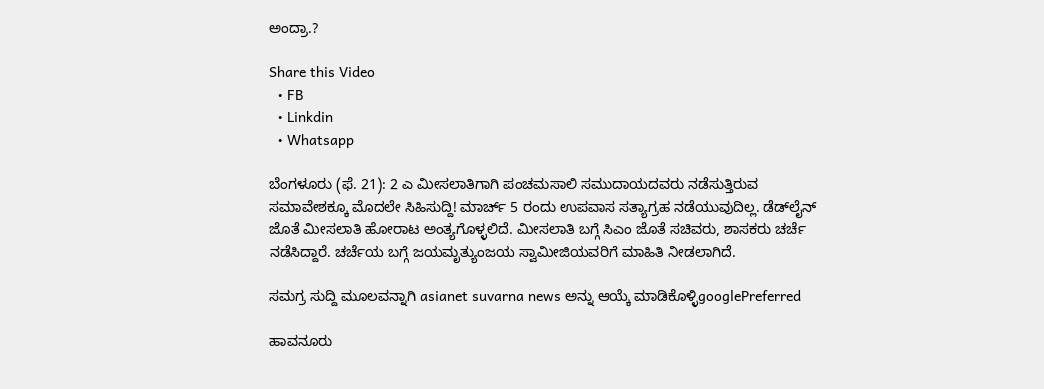ಅಂದ್ರಾ.?

Share this Video
  • FB
  • Linkdin
  • Whatsapp

ಬೆಂಗಳೂರು (ಫೆ. 21): 2 ಎ ಮೀಸಲಾತಿಗಾಗಿ ಪಂಚಮಸಾಲಿ ಸಮುದಾಯದವರು ನಡೆಸುತ್ತಿರುವ ಸಮಾವೇಶಕ್ಕೂ ಮೊದಲೇ ಸಿಹಿಸುದ್ದಿ! ಮಾರ್ಚ್ 5 ರಂದು ಉಪವಾಸ ಸತ್ಯಾಗ್ರಹ ನಡೆಯುವುದಿಲ್ಲ. ಡೆಡ್‌ಲೈನ್ ಜೊತೆ ಮೀಸಲಾತಿ ಹೋರಾಟ ಅಂತ್ಯಗೊಳ್ಳಲಿದೆ. ಮೀಸಲಾತಿ ಬಗ್ಗೆ ಸಿಎಂ ಜೊತೆ ಸಚಿವರು, ಶಾಸಕರು ಚರ್ಚೆ ನಡೆಸಿದ್ದಾರೆ. ಚರ್ಚೆಯ ಬಗ್ಗೆ ಜಯಮೃತ್ಯುಂಜಯ ಸ್ವಾಮೀಜಿಯವರಿಗೆ ಮಾಹಿತಿ ನೀಡಲಾಗಿದೆ.

ಸಮಗ್ರ ಸುದ್ದಿ ಮೂಲವನ್ನಾಗಿ asianet suvarna news ಅನ್ನು ಆಯ್ಕೆ ಮಾಡಿಕೊಳ್ಳಿgooglePreferred

ಹಾವನೂರು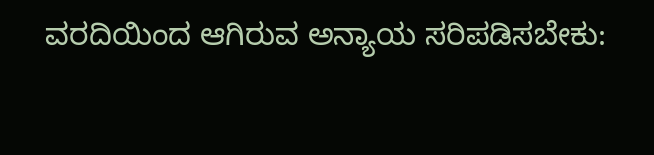ವರದಿಯಿಂದ ಆಗಿರುವ ಅನ್ಯಾಯ ಸರಿಪಡಿಸಬೇಕು: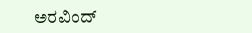ಅರವಿಂದ್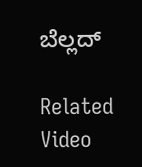ಬೆಲ್ಲದ್

Related Video